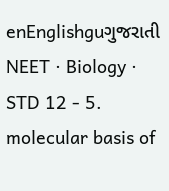enEnglishguગુજરાતી
NEET · Biology · STD 12 - 5. molecular basis of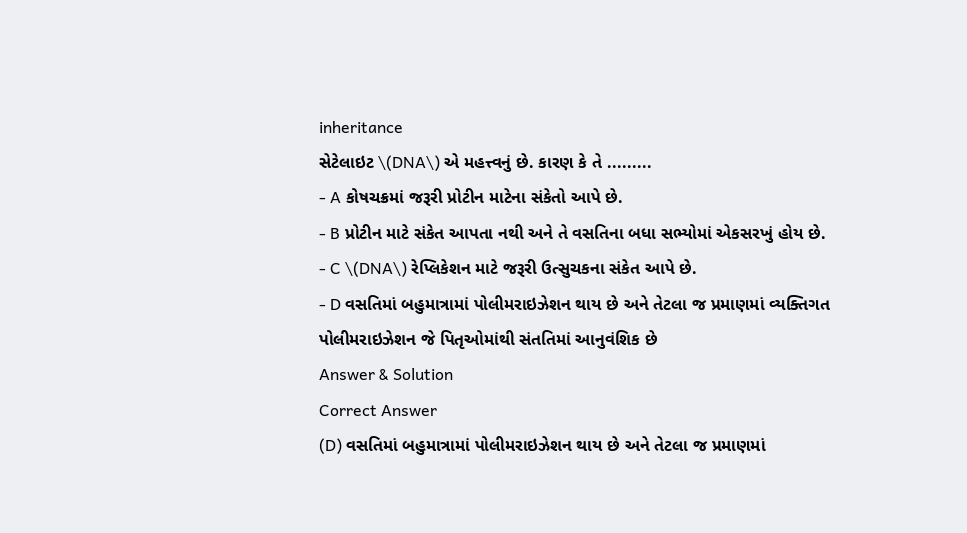inheritance
સેટેલાઇટ \(DNA\) એ મહત્ત્વનું છે. કારણ કે તે .........
- A કોષચક્રમાં જરૂરી પ્રોટીન માટેના સંકેતો આપે છે.
- B પ્રોટીન માટે સંકેત આપતા નથી અને તે વસતિના બધા સભ્યોમાં એકસરખું હોય છે.
- C \(DNA\) રેપ્લિકેશન માટે જરૂરી ઉત્સુચકના સંકેત આપે છે.
- D વસતિમાં બહુમાત્રામાં પોલીમરાઇઝેશન થાય છે અને તેટલા જ પ્રમાણમાં વ્યક્તિગત પોલીમરાઇઝેશન જે પિતૃઓમાંથી સંતતિમાં આનુવંશિક છે
Answer & Solution
Correct Answer
(D) વસતિમાં બહુમાત્રામાં પોલીમરાઇઝેશન થાય છે અને તેટલા જ પ્રમાણમાં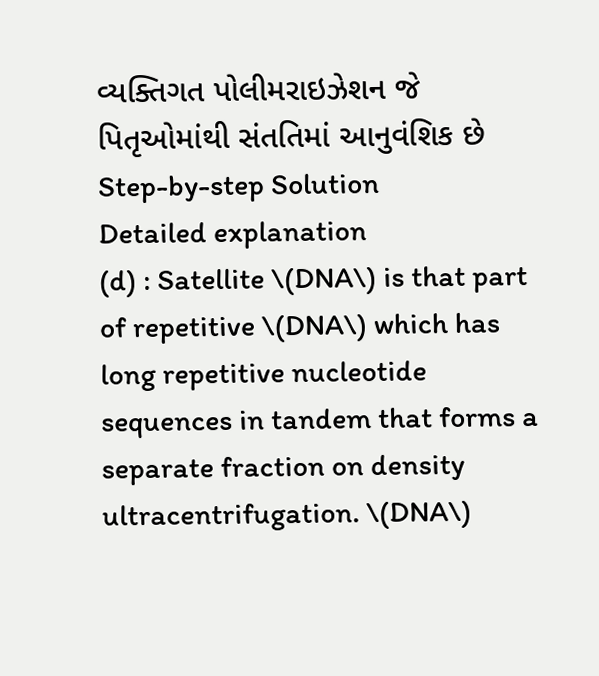વ્યક્તિગત પોલીમરાઇઝેશન જે પિતૃઓમાંથી સંતતિમાં આનુવંશિક છે
Step-by-step Solution
Detailed explanation
(d) : Satellite \(DNA\) is that part of repetitive \(DNA\) which has long repetitive nucleotide sequences in tandem that forms a separate fraction on density ultracentrifugation. \(DNA\)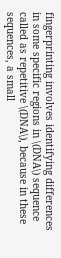fingerprinting involves identifying differences in some specific regions in \(DNA\) sequence called as repetitive \(DNA\), because in these sequences, a small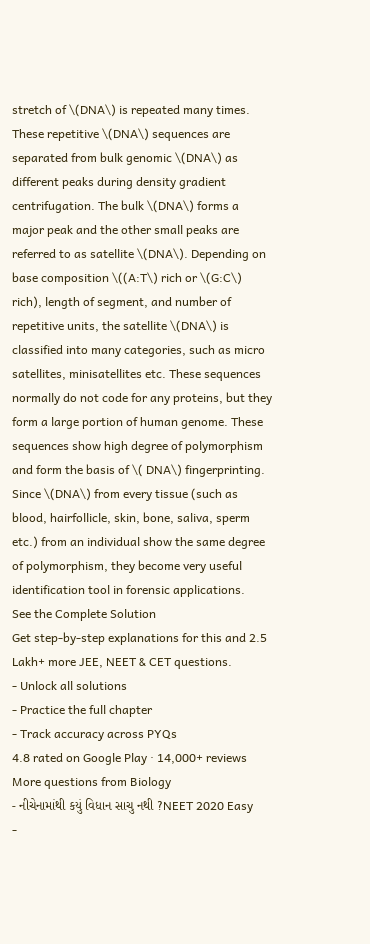stretch of \(DNA\) is repeated many times. These repetitive \(DNA\) sequences are separated from bulk genomic \(DNA\) as different peaks during density gradient centrifugation. The bulk \(DNA\) forms a major peak and the other small peaks are referred to as satellite \(DNA\). Depending on base composition \((A:T\) rich or \(G:C\) rich), length of segment, and number of repetitive units, the satellite \(DNA\) is classified into many categories, such as micro satellites, minisatellites etc. These sequences normally do not code for any proteins, but they form a large portion of human genome. These sequences show high degree of polymorphism and form the basis of \( DNA\) fingerprinting. Since \(DNA\) from every tissue (such as blood, hairfollicle, skin, bone, saliva, sperm etc.) from an individual show the same degree of polymorphism, they become very useful identification tool in forensic applications.
See the Complete Solution
Get step-by-step explanations for this and 2.5 Lakh+ more JEE, NEET & CET questions.
- Unlock all solutions
- Practice the full chapter
- Track accuracy across PYQs
4.8 rated on Google Play · 14,000+ reviews
More questions from Biology
- નીચેનામાંથી કયું વિધાન સાચુ નથી ?NEET 2020 Easy
-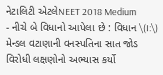નેટાલિટી એટલેNEET 2018 Medium
- નીચે બે વિધાનો આપેલા છે : વિધાન \(I:\) મેન્ડલ વટાણાની વનસ્પતિના સાત જોડ વિરોધી લક્ષણોનો અભ્યાસ કર્યો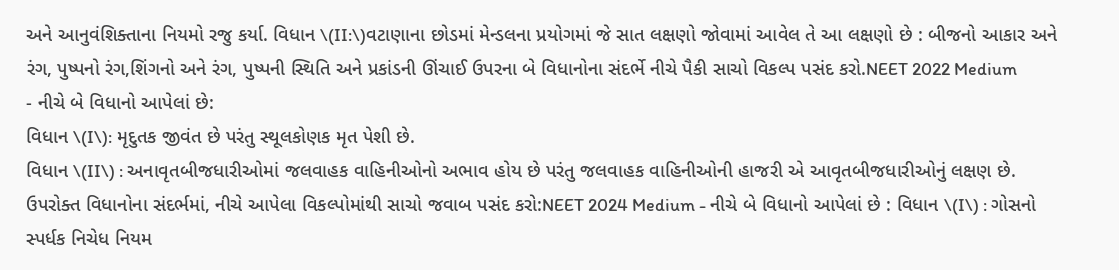અને આનુવંશિક્તાના નિયમો રજુ કર્યા. વિધાન \(II:\)વટાણાના છોડમાં મેન્ડલના પ્રયોગમાં જે સાત લક્ષણો જોવામાં આવેલ તે આ લક્ષણો છે : બીજનો આકાર અને રંગ, પુષ્પનો રંગ,શિંગનો અને રંગ, પુષ્પની સ્થિતિ અને પ્રકાંડની ઊંચાઈ ઉપરના બે વિધાનોના સંદર્ભે નીચે પૈકી સાચો વિકલ્પ પસંદ કરો.NEET 2022 Medium
- નીચે બે વિધાનો આપેલાં છે:
વિધાન \(I\): મૃદુતક જીવંત છે પરંતુ સ્થૂલકોણક મૃત પેશી છે.
વિધાન \(II\) : અનાવૃતબીજધારીઓમાં જલવાહક વાહિનીઓનો અભાવ હોય છે પરંતુ જલવાહક વાહિનીઓની હાજરી એ આવૃતબીજધારીઓનું લક્ષણ છે.
ઉપરોક્ત વિધાનોના સંદર્ભમાં, નીચે આપેલા વિકલ્પોમાંથી સાચો જવાબ પસંદ કરો:NEET 2024 Medium - નીચે બે વિધાનો આપેલાં છે : વિધાન \(I\) : ગોસનો સ્પર્ધક નિચેધ નિયમ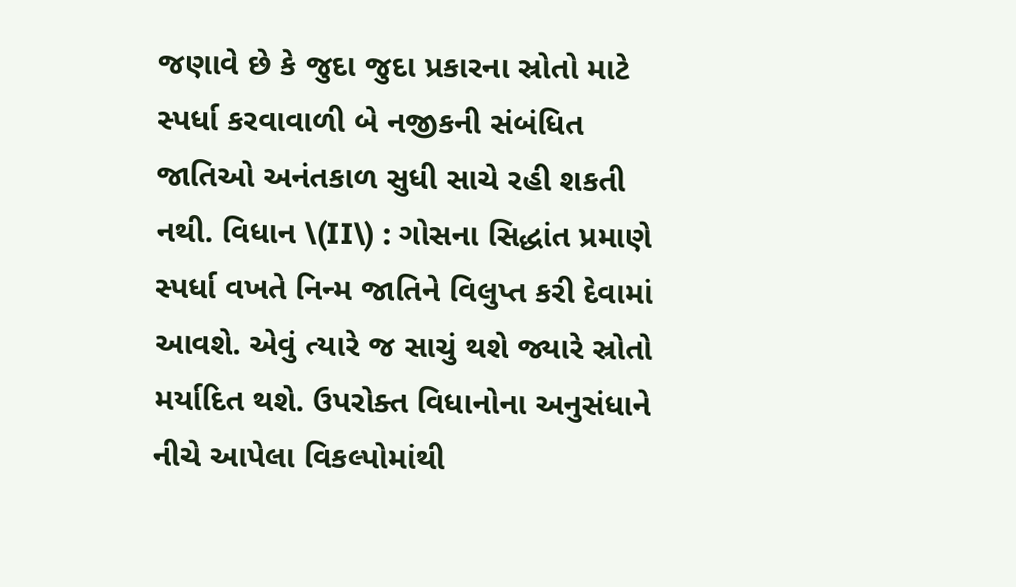જણાવે છે કે જુદા જુદા પ્રકારના સ્રોતો માટે સ્પર્ધા કરવાવાળી બે નજીકની સંબંધિત જાતિઓ અનંતકાળ સુધી સાચે રહી શકતી નથી. વિધાન \(II\) : ગોસના સિદ્ધાંત પ્રમાણે સ્પર્ધા વખતે નિન્મ જાતિને વિલુપ્ત કરી દેવામાં આવશે. એવું ત્યારે જ સાચું થશે જ્યારે સ્રોતો મર્યાદિત થશે. ઉપરોક્ત વિધાનોના અનુસંધાને નીચે આપેલા વિકલ્પોમાંથી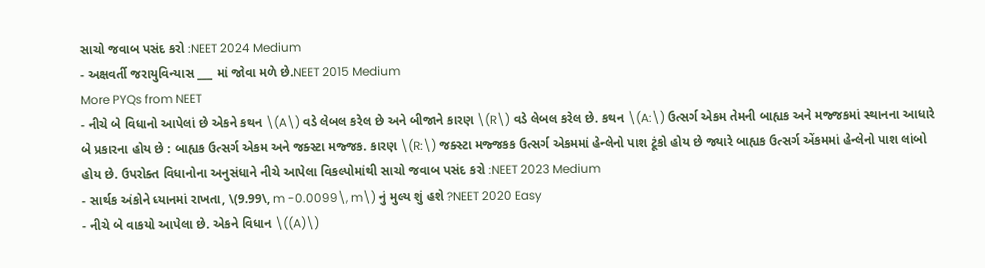સાચો જવાબ પસંદ કરો :NEET 2024 Medium
- અક્ષવર્તી જરાયુવિન્યાસ ___ માં જોવા મળે છે.NEET 2015 Medium
More PYQs from NEET
- નીચે બે વિધાનો આપેલાં છે એકને કથન \(A\) વડે લેબલ કરેલ છે અને બીજાને કારણ \(R\) વડે લેબલ કરેલ છે. કથન \(A:\) ઉત્સર્ગ એકમ તેમની બાહ્યક અને મજ્જકમાં સ્થાનના આધારે બે પ્રકારના હોય છે : બાહ્યક ઉત્સર્ગ એકમ અને જક્સ્ટા મજ્જક. કારણ \(R:\) જક્સ્ટા મજ્જકક ઉત્સર્ગ એકમમાં હેન્લેનો પાશ ટૂંકો હોય છે જ્યારે બાહ્યક ઉત્સર્ગ એંકમમાં હેન્લેનો પાશ લાંબો હોય છે. ઉપરોક્ત વિધાનોના અનુસંધાને નીચે આપેલા વિકલ્પોમાંથી સાચો જવાબ પસંદ કરો :NEET 2023 Medium
- સાર્થક અંકોને ધ્યાનમાં રાખતા, \(9.99\, m -0.0099\, m\) નું મુલ્ય શું હશે ?NEET 2020 Easy
- નીચે બે વાકયો આપેલા છે. એકને વિધાન \((A)\)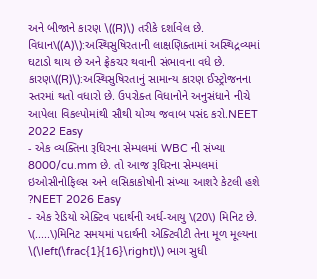અને બીજાને કારણ \((R)\) તરીકે દર્શાવેલ છે. વિધાન\((A)\):અસ્થિસુષિરતાની લાક્ષણિક્તામાં અસ્થિદ્રવ્યમાં ઘટાડો થાય છે અને ફ્રેકચર થવાની સંભાવના વધે છે. કારણ\((R)\):અસ્થિસુષિરતાનું સામાન્ય કારણ ઈસ્ટ્રોજનના સ્તરમાં થતો વધારો છે. ઉપરોક્ત વિધાનોને અનુસંધાને નીચે આપેલા વિકલ્પોમાંથી સૌથી યોગ્ય જવાબ પસંદ કરો.NEET 2022 Easy
- એક વ્યક્તિના રૂધિરના સેમ્પલમાં WBC ની સંખ્યા 8000/cu.mm છે. તો આજ રૂધિરના સેમ્પલમાં ઇઓસીનોફિલ્સ અને લસિકાકોષોની સંખ્યા આશરે કેટલી હશે ?NEET 2026 Easy
- એક રેડિયો એક્ટિવ પદાર્થની અર્ધ-આયુ \(20\) મિનિટ છે. \(.....\)મિનિટ સમયમાં પદાર્થની એક્ટિવીટી તેના મૂળ મૂલ્યના \(\left(\frac{1}{16}\right)\) ભાગ સુધી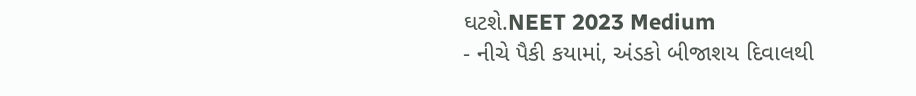ઘટશે.NEET 2023 Medium
- નીચે પૈકી કયામાં, અંડકો બીજાશય દિવાલથી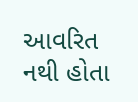આવરિત નથી હોતા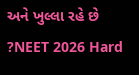અને ખુલ્લા રહે છે ?NEET 2026 Hard